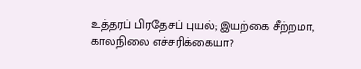உத்தரப் பிரதேசப் புயல்; இயற்கை சீற்றமா, காலநிலை எச்சரிக்கையா?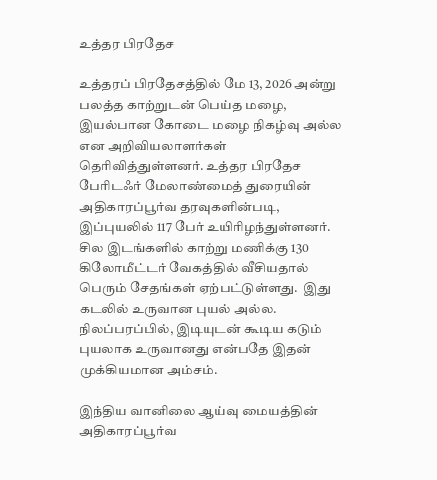உத்தர பிரதேச

உத்தரப் பிரதேசத்தில் மே 13, 2026 அன்று பலத்த காற்றுடன் பெய்த மழை, இயல்பான கோடை மழை நிகழ்வு அல்ல என அறிவியலாளர்கள் தெரிவித்துள்ளனர். உத்தர பிரதேச பேரிடஃர் மேலாண்மைத் துரையின் அதிகாரப்பூர்வ தரவுகளின்படி, இப்புயலில் 117 பேர் உயிரிழந்துள்ளனர். சில இடங்களில் காற்று மணிக்கு 130 கிலோமீட்டர் வேகத்தில் வீசியதால் பெரும் சேதங்கள் ஏற்பட்டுள்ளது.  இது கடலில் உருவான புயல் அல்ல. நிலப்பரப்பில், இடியுடன் கூடிய கடும் புயலாக உருவானது என்பதே இதன் முக்கியமான அம்சம்.

இந்திய வானிலை ஆய்வு மையத்தின் அதிகாரப்பூர்வ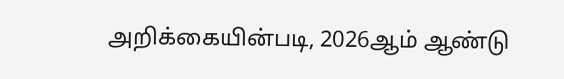அறிக்கையின்படி, 2026ஆம் ஆண்டு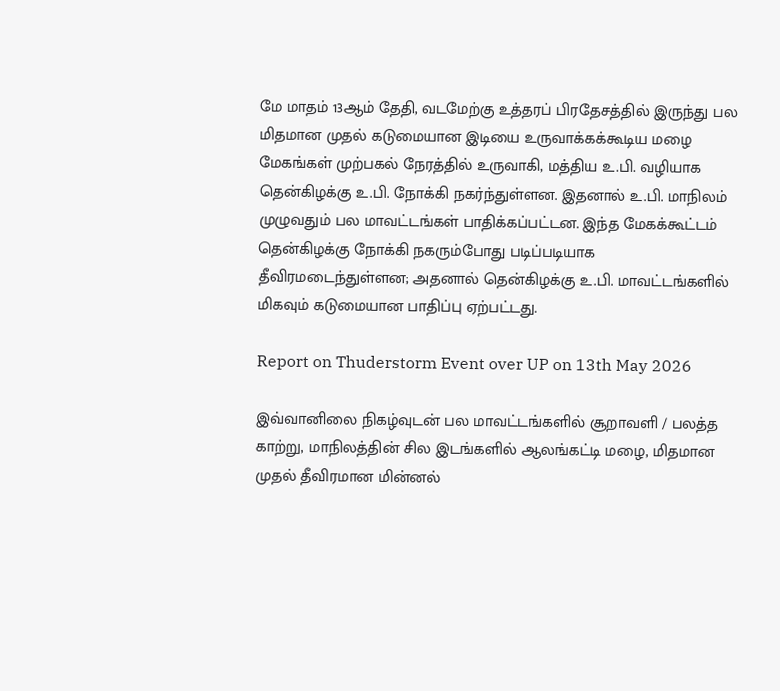மே மாதம் 13ஆம் தேதி, வடமேற்கு உத்தரப் பிரதேசத்தில் இருந்து பல மிதமான முதல் கடுமையான இடியை உருவாக்கக்கூடிய மழை மேகங்கள் முற்பகல் நேரத்தில் உருவாகி, மத்திய உ.பி. வழியாக தென்கிழக்கு உ.பி. நோக்கி நகர்ந்துள்ளன. இதனால் உ.பி. மாநிலம் முழுவதும் பல மாவட்டங்கள் பாதிக்கப்பட்டன. இந்த மேகக்கூட்டம் தென்கிழக்கு நோக்கி நகரும்போது படிப்படியாக தீவிரமடைந்துள்ளன; அதனால் தென்கிழக்கு உ.பி. மாவட்டங்களில் மிகவும் கடுமையான பாதிப்பு ஏற்பட்டது.

Report on Thuderstorm Event over UP on 13th May 2026

இவ்வானிலை நிகழ்வுடன் பல மாவட்டங்களில் சூறாவளி / பலத்த காற்று, மாநிலத்தின் சில இடங்களில் ஆலங்கட்டி மழை, மிதமான முதல் தீவிரமான மின்னல்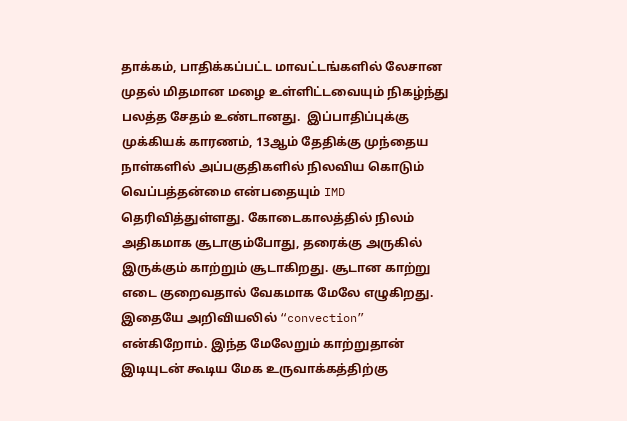தாக்கம், பாதிக்கப்பட்ட மாவட்டங்களில் லேசான முதல் மிதமான மழை உள்ளிட்டவையும் நிகழ்ந்து பலத்த சேதம் உண்டானது.  இப்பாதிப்புக்கு முக்கியக் காரணம், 13ஆம் தேதிக்கு முந்தைய நாள்களில் அப்பகுதிகளில் நிலவிய கொடும் வெப்பத்தன்மை என்பதையும் IMD தெரிவித்துள்ளது. கோடைகாலத்தில் நிலம் அதிகமாக சூடாகும்போது, தரைக்கு அருகில் இருக்கும் காற்றும் சூடாகிறது. சூடான காற்று எடை குறைவதால் வேகமாக மேலே எழுகிறது. இதையே அறிவியலில் “convection” என்கிறோம். இந்த மேலேறும் காற்றுதான் இடியுடன் கூடிய மேக உருவாக்கத்திற்கு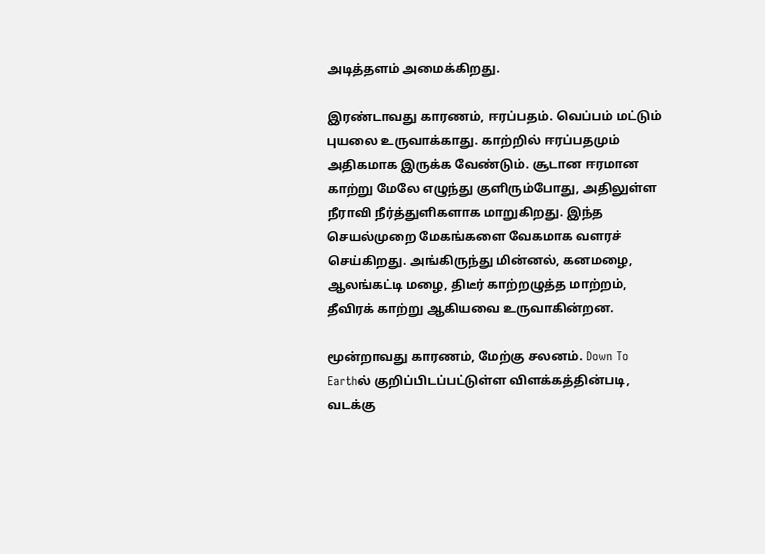அடித்தளம் அமைக்கிறது.

இரண்டாவது காரணம், ஈரப்பதம். வெப்பம் மட்டும் புயலை உருவாக்காது. காற்றில் ஈரப்பதமும் அதிகமாக இருக்க வேண்டும். சூடான ஈரமான காற்று மேலே எழுந்து குளிரும்போது, அதிலுள்ள நீராவி நீர்த்துளிகளாக மாறுகிறது. இந்த செயல்முறை மேகங்களை வேகமாக வளரச் செய்கிறது. அங்கிருந்து மின்னல், கனமழை, ஆலங்கட்டி மழை, திடீர் காற்றழுத்த மாற்றம், தீவிரக் காற்று ஆகியவை உருவாகின்றன.

மூன்றாவது காரணம், மேற்கு சலனம். Down To Earthல் குறிப்பிடப்பட்டுள்ள விளக்கத்தின்படி, வடக்கு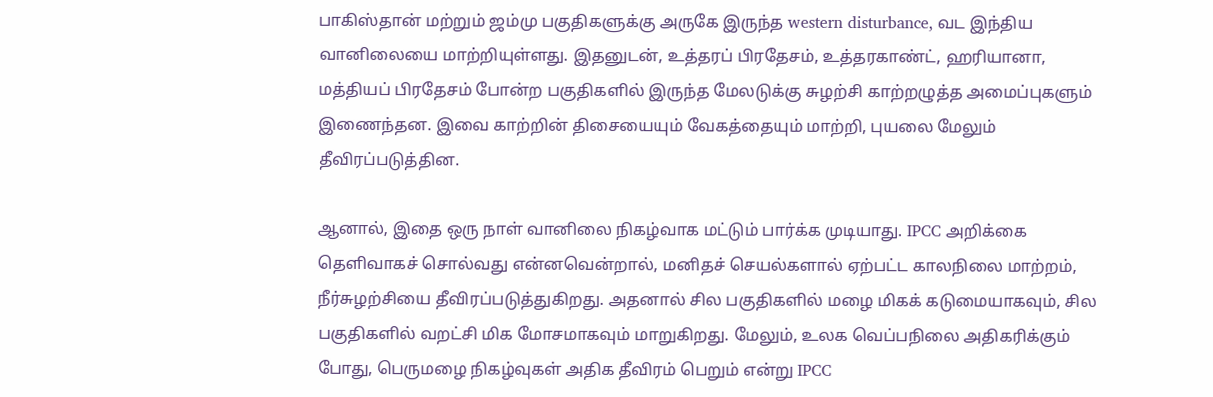பாகிஸ்தான் மற்றும் ஜம்மு பகுதிகளுக்கு அருகே இருந்த western disturbance, வட இந்திய வானிலையை மாற்றியுள்ளது. இதனுடன், உத்தரப் பிரதேசம், உத்தரகாண்ட், ஹரியானா, மத்தியப் பிரதேசம் போன்ற பகுதிகளில் இருந்த மேலடுக்கு சுழற்சி காற்றழுத்த அமைப்புகளும் இணைந்தன. இவை காற்றின் திசையையும் வேகத்தையும் மாற்றி, புயலை மேலும் தீவிரப்படுத்தின.

ஆனால், இதை ஒரு நாள் வானிலை நிகழ்வாக மட்டும் பார்க்க முடியாது. IPCC அறிக்கை தெளிவாகச் சொல்வது என்னவென்றால், மனிதச் செயல்களால் ஏற்பட்ட காலநிலை மாற்றம், நீர்சுழற்சியை தீவிரப்படுத்துகிறது. அதனால் சில பகுதிகளில் மழை மிகக் கடுமையாகவும், சில பகுதிகளில் வறட்சி மிக மோசமாகவும் மாறுகிறது. மேலும், உலக வெப்பநிலை அதிகரிக்கும் போது, பெருமழை நிகழ்வுகள் அதிக தீவிரம் பெறும் என்று IPCC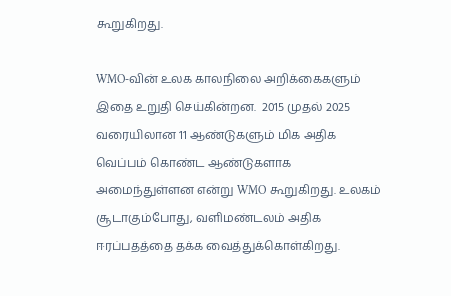கூறுகிறது.

WMO-வின் உலக காலநிலை அறிக்கைகளும் இதை உறுதி செய்கின்றன.  2015 முதல் 2025 வரையிலான 11 ஆண்டுகளும் மிக அதிக வெப்பம் கொண்ட ஆண்டுகளாக அமைந்துள்ளன என்று WMO கூறுகிறது. உலகம் சூடாகும்போது, வளிமண்டலம் அதிக ஈரப்பதத்தை தக்க வைத்துக்கொள்கிறது.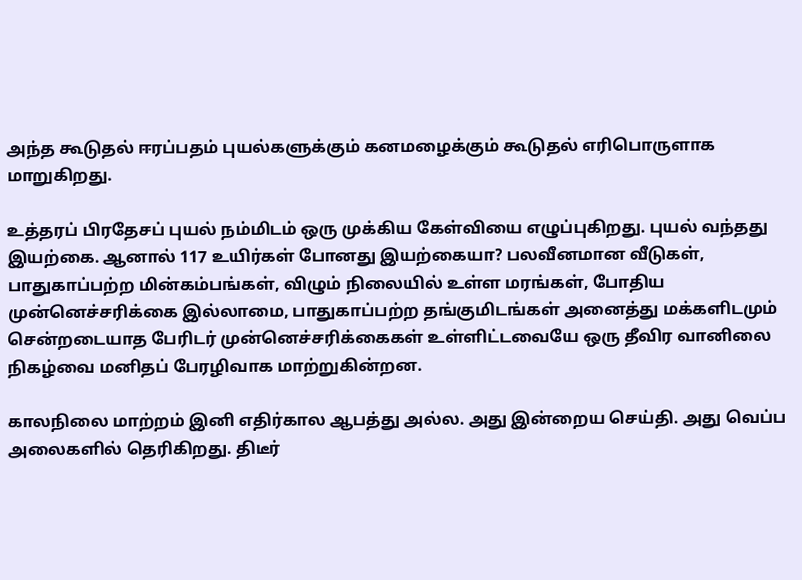அந்த கூடுதல் ஈரப்பதம் புயல்களுக்கும் கனமழைக்கும் கூடுதல் எரிபொருளாக மாறுகிறது.

உத்தரப் பிரதேசப் புயல் நம்மிடம் ஒரு முக்கிய கேள்வியை எழுப்புகிறது. புயல் வந்தது இயற்கை. ஆனால் 117 உயிர்கள் போனது இயற்கையா? பலவீனமான வீடுகள், பாதுகாப்பற்ற மின்கம்பங்கள், விழும் நிலையில் உள்ள மரங்கள், போதிய முன்னெச்சரிக்கை இல்லாமை, பாதுகாப்பற்ற தங்குமிடங்கள் அனைத்து மக்களிடமும் சென்றடையாத பேரிடர் முன்னெச்சரிக்கைகள் உள்ளிட்டவையே ஒரு தீவிர வானிலை நிகழ்வை மனிதப் பேரழிவாக மாற்றுகின்றன.

காலநிலை மாற்றம் இனி எதிர்கால ஆபத்து அல்ல. அது இன்றைய செய்தி. அது வெப்ப அலைகளில் தெரிகிறது. திடீர்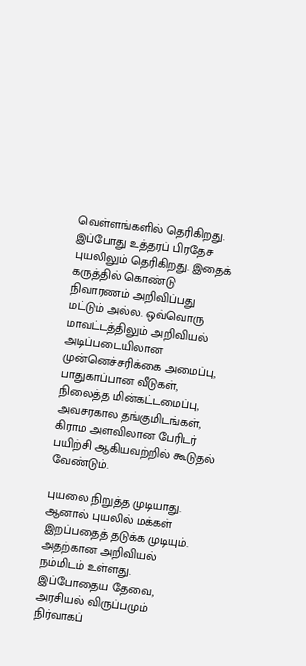வெள்ளங்களில் தெரிகிறது. இப்போது உத்தரப் பிரதேச புயலிலும் தெரிகிறது. இதைக் கருத்தில் கொண்டு நிவாரணம் அறிவிப்பது மட்டும் அல்ல. ஒவ்வொரு மாவட்டத்திலும் அறிவியல் அடிப்படையிலான முன்னெச்சரிக்கை அமைப்பு, பாதுகாப்பான வீடுகள், நிலைத்த மின்கட்டமைப்பு, அவசரகால தங்குமிடங்கள், கிராம அளவிலான பேரிடர் பயிற்சி ஆகியவற்றில் கூடுதல் வேண்டும்.

புயலை நிறுத்த முடியாது. ஆனால் புயலில் மக்கள் இறப்பதைத் தடுக்க முடியும். அதற்கான அறிவியல் நம்மிடம் உள்ளது. இப்போதைய தேவை, அரசியல் விருப்பமும் நிர்வாகப்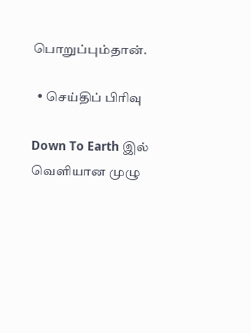பொறுப்பும்தான்.

  • செய்திப் பிரிவு

Down To Earth இல் வெளியான முழு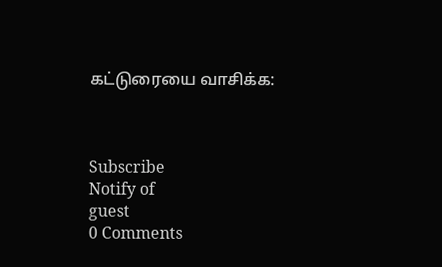கட்டுரையை வாசிக்க:



Subscribe
Notify of
guest
0 Comments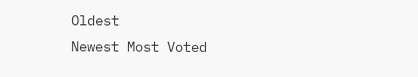Oldest
Newest Most Voted